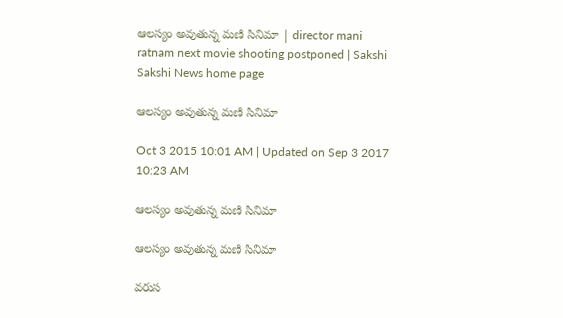ఆలస్యం అవుతున్న మణి సినిమా | director mani ratnam next movie shooting postponed | Sakshi
Sakshi News home page

ఆలస్యం అవుతున్న మణి సినిమా

Oct 3 2015 10:01 AM | Updated on Sep 3 2017 10:23 AM

ఆలస్యం అవుతున్న మణి సినిమా

ఆలస్యం అవుతున్న మణి సినిమా

వరుస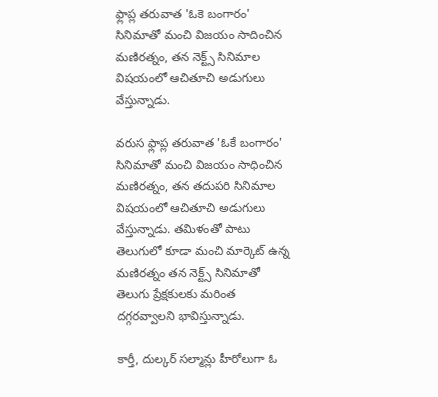ఫ్లాప్ల తరువాత 'ఓకె బంగారం' సినిమాతో మంచి విజయం సాదించిన మణిరత్నం, తన నెక్ట్స్ సినిమాల విషయంలో ఆచితూచి అడుగులు వేస్తున్నాడు.

వరుస ఫ్లాప్ల తరువాత 'ఓకే బంగారం' సినిమాతో మంచి విజయం సాధించిన మణిరత్నం, తన తదుపరి సినిమాల విషయంలో ఆచితూచి అడుగులు వేస్తున్నాడు. తమిళంతో పాటు తెలుగులో కూడా మంచి మార్కెట్ ఉన్న మణిరత్నం తన నెక్ట్స్ సినిమాతో తెలుగు ప్రేక్షకులకు మరింత దగ్గరవ్వాలని భావిస్తున్నాడు.

కార్తీ, దుల్కర్ సల్మాన్లు హీరోలుగా ఓ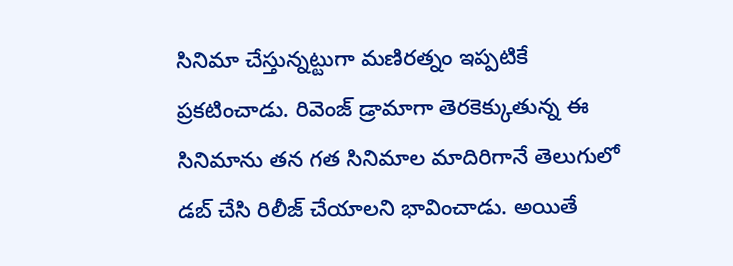సినిమా చేస్తున్నట్టుగా మణిరత్నం ఇప్పటికే ప్రకటించాడు. రివెంజ్ డ్రామాగా తెరకెక్కుతున్న ఈ సినిమాను తన గత సినిమాల మాదిరిగానే తెలుగులో డబ్ చేసి రిలీజ్ చేయాలని భావించాడు. అయితే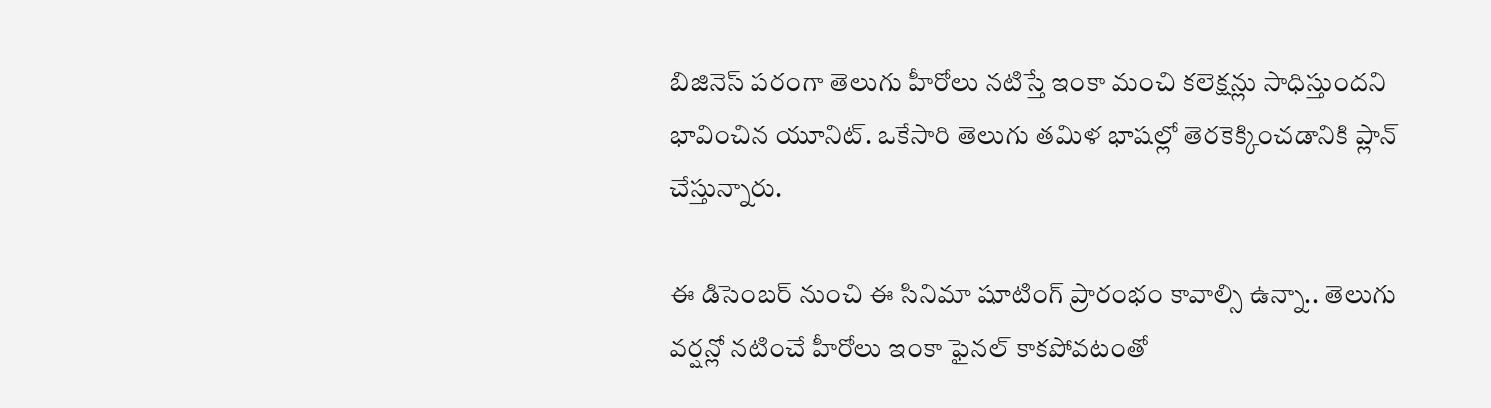బిజినెస్ పరంగా తెలుగు హీరోలు నటిస్తే ఇంకా మంచి కలెక్షన్లు సాధిస్తుందని భావించిన యూనిట్. ఒకేసారి తెలుగు తమిళ భాషల్లో తెరకెక్కించడానికి ప్లాన్ చేస్తున్నారు.

ఈ డిసెంబర్ నుంచి ఈ సినిమా షూటింగ్ ప్రారంభం కావాల్సి ఉన్నా.. తెలుగు వర్షన్లో నటించే హీరోలు ఇంకా ఫైనల్ కాకపోవటంతో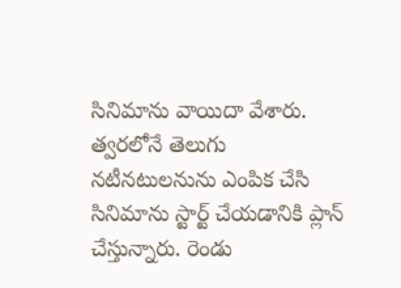సినిమాను వాయిదా వేశారు. త్వరలోనే తెలుగు నటీనటులనును ఎంపిక చేసి సినిమాను స్టార్ట్ చేయడానికి ప్లాన్ చేస్తున్నారు. రెండు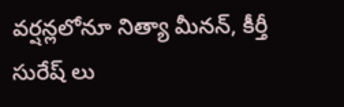వర్షన్లలోనూ నిత్యా మీనన్, కీర్తీ సురేష్ లు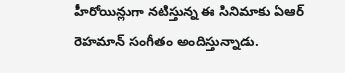హీరోయిన్లుగా నటిస్తున్న ఈ సినిమాకు ఏఆర్ రెహమాన్ సంగీతం అందిస్తున్నాడు.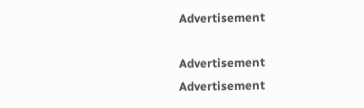Advertisement

Advertisement
Advertisement